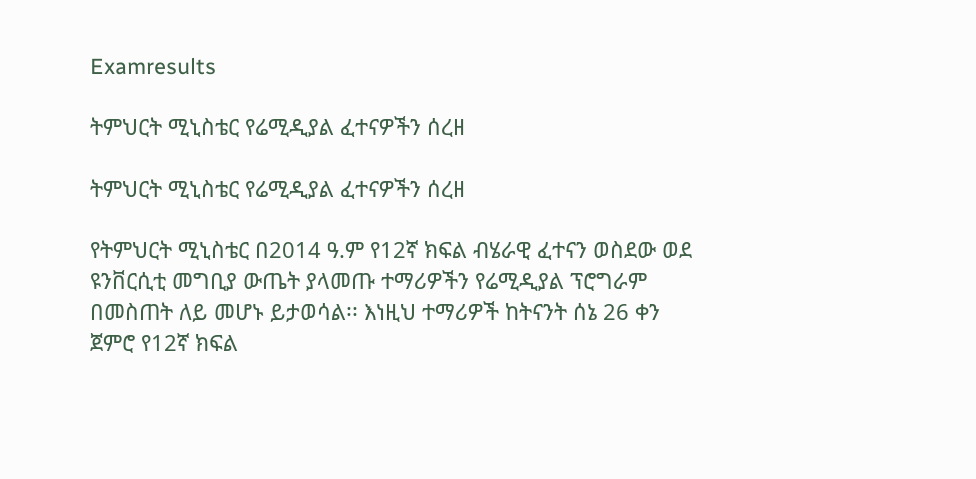Examresults

ትምህርት ሚኒስቴር የሬሚዲያል ፈተናዎችን ሰረዘ

ትምህርት ሚኒስቴር የሬሚዲያል ፈተናዎችን ሰረዘ

የትምህርት ሚኒስቴር በ2014 ዓ.ም የ12ኛ ክፍል ብሄራዊ ፈተናን ወስደው ወደ ዩንቨርሲቲ መግቢያ ውጤት ያላመጡ ተማሪዎችን የሬሚዲያል ፕሮግራም በመስጠት ለይ መሆኑ ይታወሳል፡፡ እነዚህ ተማሪዎች ከትናንት ሰኔ 26 ቀን ጀምሮ የ12ኛ ክፍል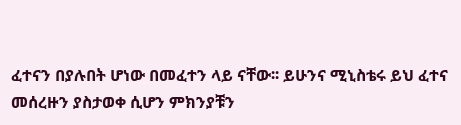ፈተናን በያሉበት ሆነው በመፈተን ላይ ናቸው፡፡ ይሁንና ሚኒስቴሩ ይህ ፈተና መሰረዙን ያስታወቀ ሲሆን ምክንያቹን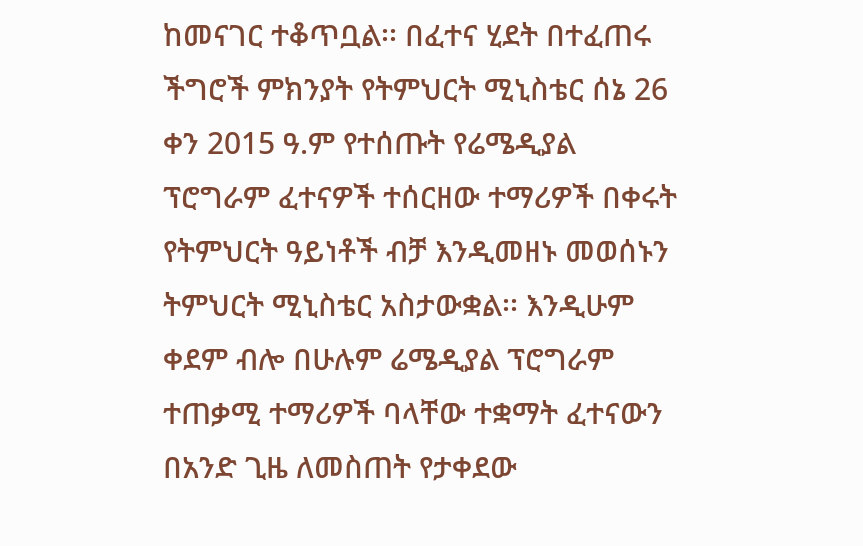ከመናገር ተቆጥቧል፡፡ በፈተና ሂደት በተፈጠሩ ችግሮች ምክንያት የትምህርት ሚኒስቴር ሰኔ 26 ቀን 2015 ዓ.ም የተሰጡት የሬሜዲያል ፕሮግራም ፈተናዎች ተሰርዘው ተማሪዎች በቀሩት የትምህርት ዓይነቶች ብቻ እንዲመዘኑ መወሰኑን ትምህርት ሚኒስቴር አስታውቋል፡፡ እንዲሁም ቀደም ብሎ በሁሉም ሬሜዲያል ፕሮግራም ተጠቃሚ ተማሪዎች ባላቸው ተቋማት ፈተናውን በአንድ ጊዜ ለመስጠት የታቀደው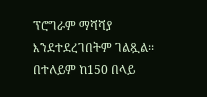ፕሮግራም ማሻሻያ እንደተደረገበትም ገልጿል፡፡ በተለይም ከ150 በላይ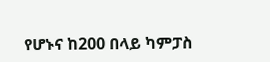የሆኑና ከ200 በላይ ካምፓስ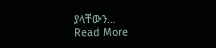ያላቸውን…
Read More